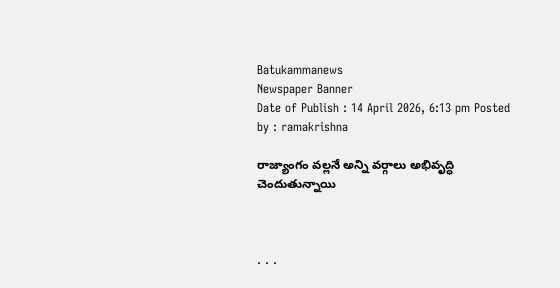Batukammanews
Newspaper Banner
Date of Publish : 14 April 2026, 6:13 pm Posted by : ramakrishna

రాజ్యాంగం వల్లనే అన్ని వర్గాలు అభివృద్ధి చెందుతున్నాయి



. . .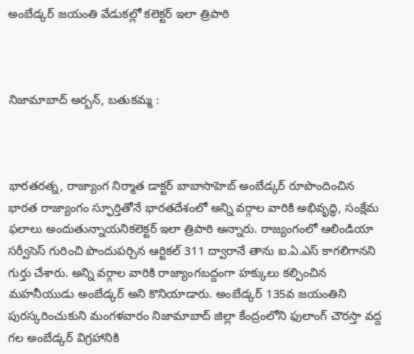అంబేడ్కర్ జయంతి వేడుకల్లో కలెక్టర్ ఇలా త్రిపాఠి



నిజామాబాద్ అర్బన్, బతుకమ్మ :



భారతరత్న, రాజ్యాంగ నిర్మాత డాక్టర్ బాబాసాహెబ్ అంబేడ్కర్ రూపొందించిన భారత రాజ్యాంగం స్ఫూర్తితోనే భారతదేశంలో అన్ని వర్గాల వారికి అభివృద్ధి, సంక్షేమ ఫలాలు అందుతున్నాయనికలెక్టర్ ఇలా త్రిపాఠి అన్నారు. రాజ్యంగంలో ఆలిండియా సర్వీసెస్ గురించి పొందుపర్చిన ఆర్టికల్ 311 ద్వారానే తాను ఐ.ఏ.ఎస్ కాగలిగానని గుర్తు చేశారు. అన్ని వర్గాల వారికి రాజ్యాంగబద్దంగా హక్కులు కల్పించిన మహనీయుడు అంబేడ్కర్ అని కొనియాడారు. అంబేడ్కర్ 135వ జయంతిని పురస్కరించుకుని మంగళవారం నిజామాబాద్ జిల్లా కేంద్రంలోని ఫులాంగ్ చౌరస్తా వద్ద గల అంబేడ్కర్ విగ్రహానికి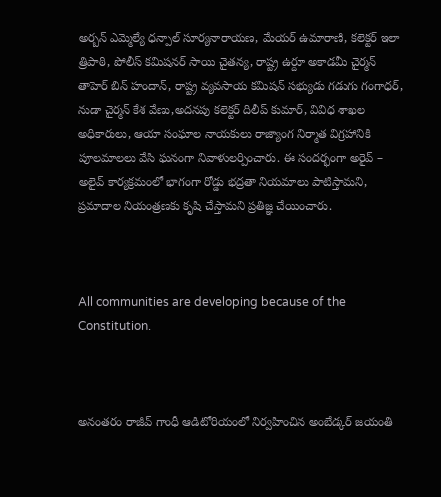అర్బన్ ఎమ్మెల్యే ధన్పాల్ సూర్యనారాయణ, మేయర్ ఉమారాణి, కలెక్టర్ ఇలా త్రిపాఠి, పోలీస్ కమిషనర్ సాయి చైతన్య, రాష్ట్ర ఉర్దూ అకాడమీ చైర్మన్ తాహెర్ బిన్ హందాన్, రాష్ట్ర వ్యవసాయ కమిషన్ సభ్యుడు గడుగు గంగాధర్, నుడా చైర్మన్ కేశ వేణు,అదనపు కలెక్టర్ దిలీప్ కుమార్, వివిధ శాఖల అధికారులు, ఆయా సంఘాల నాయకులు రాజ్యాంగ నిర్మాత విగ్రహానికి పూలమాలలు వేసి ఘనంగా నివాళులర్పించారు. ఈ సందర్భంగా అరైవ్ – అలైవ్ కార్యక్రమంలో భాగంగా రోడ్డు భద్రతా నియమాలు పాటిస్తామని, ప్రమాదాల నియంత్రణకు కృషి చేస్తామని ప్రతిజ్ఞ చేయించారు.



All communities are developing because of the Constitution.



అనంతరం రాజీవ్ గాంధీ ఆడిటోరియంలో నిర్వహించిన అంబేడ్కర్ జయంతి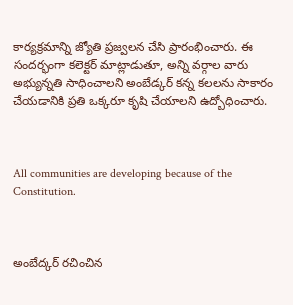కార్యక్రమాన్ని జ్యోతి ప్రజ్వలన చేసి ప్రారంభించారు. ఈ సందర్భంగా కలెక్టర్ మాట్లాడుతూ, అన్ని వర్గాల వారు అభ్యున్నతి సాధించాలని అంబేడ్కర్ కన్న కలలను సాకారం చేయడానికి ప్రతి ఒక్కరూ కృషి చేయాలని ఉద్బోధించారు.



All communities are developing because of the Constitution.



అంబేద్కర్ రచించిన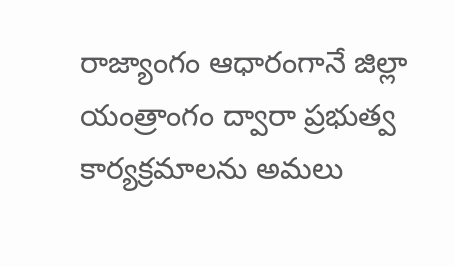రాజ్యాంగం ఆధారంగానే జిల్లా యంత్రాంగం ద్వారా ప్రభుత్వ కార్యక్రమాలను అమలు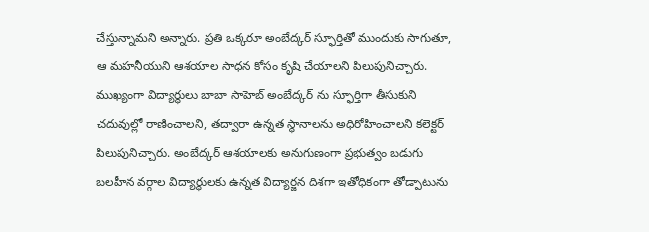చేస్తున్నామని అన్నారు. ప్రతి ఒక్కరూ అంబేద్కర్ స్ఫూర్తితో ముందుకు సాగుతూ, ఆ మహనీయుని ఆశయాల సాధన కోసం కృషి చేయాలని పిలుపునిచ్చారు. ముఖ్యంగా విద్యార్థులు బాబా సాహెబ్ అంబేద్కర్ ను స్ఫూర్తిగా తీసుకుని చదువుల్లో రాణించాలని, తద్వారా ఉన్నత స్థానాలను అధిరోహించాలని కలెక్టర్ పిలుపునిచ్చారు. అంబేద్కర్ ఆశయాలకు అనుగుణంగా ప్రభుత్వం బడుగు బలహీన వర్గాల విద్యార్థులకు ఉన్నత విద్యార్జన దిశగా ఇతోధికంగా తోడ్పాటును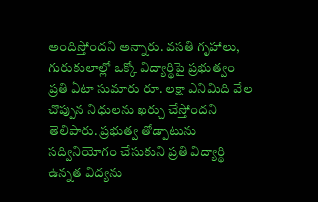అందిస్తోందని అన్నారు. వసతి గృహాలు, గురుకులాల్లో ఒక్కో విద్యార్థిపై ప్రభుత్వం ప్రతి ఏటా సుమారు రూ. లక్షా ఎనిమిది వేల చొప్పున నిధులను ఖర్చు చేస్తోందని తెలిపారు. ప్రభుత్వ తోడ్పాటును సద్వినియోగం చేసుకుని ప్రతి విద్యార్థి ఉన్నత విద్యను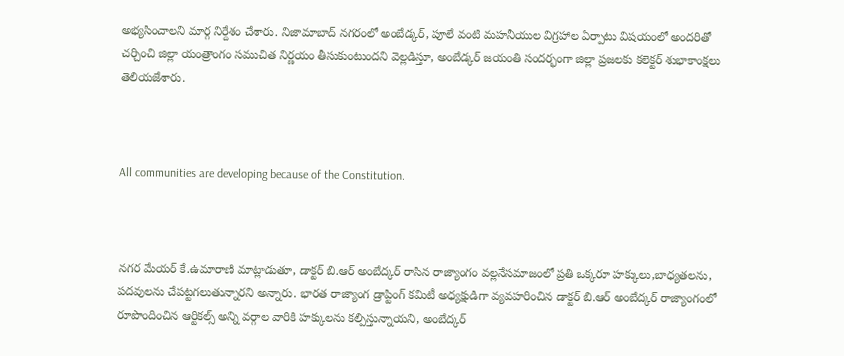అభ్యసించాలని మార్గ నిర్దేశం చేశారు. నిజామాబాద్ నగరంలో అంబేడ్కర్, పూలే వంటి మహనీయుల విగ్రహాల ఏర్పాటు విషయంలో అందరితో చర్చించి జిల్లా యంత్రాంగం సముచిత నిర్ణయం తీసుకుంటుందని వెల్లడిస్తూ, అంబేడ్కర్ జయంతి సందర్భంగా జిల్లా ప్రజలకు కలెక్టర్ శుభాకాంక్షలు తెలియజేశారు.



All communities are developing because of the Constitution.



నగర మేయర్ కే.ఉమారాణి మాట్లాడుతూ, డాక్టర్ బి.ఆర్ అంబేద్కర్ రాసిన రాజ్యాంగం వల్లనేసమాజంలో ప్రతి ఒక్కరూ హక్కులు,బాధ్యతలను, పదవులను చేపట్టగలుతున్నారని అన్నారు. భారత రాజ్యాంగ డ్రాప్టింగ్ కమిటీ అధ్యక్షుడిగా వ్యవహరించిన డాక్టర్ బి.ఆర్ అంబేద్కర్ రాజ్యాంగంలో రూపొందించిన ఆర్టికల్స్ అన్ని వర్గాల వారికి హక్కులను కల్పిస్తున్నాయని, అంబేద్కర్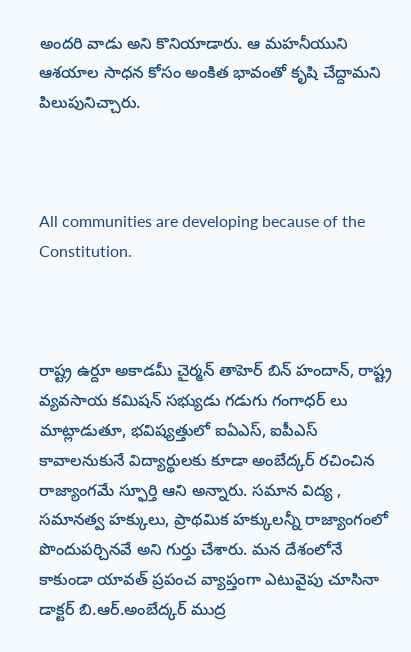అందరి వాడు అని కొనియాడారు. ఆ మహనీయుని ఆశయాల సాధన కోసం అంకిత భావంతో కృషి చేద్దామని పిలుపునిచ్చారు.



All communities are developing because of the Constitution.



రాష్ట్ర ఉర్దూ అకాడమీ చైర్మన్ తాహెర్ బిన్ హందాన్, రాష్ట్ర వ్యవసాయ కమిషన్ సభ్యుడు గడుగు గంగాధర్ లు మాట్లాడుతూ, భవిష్యత్తులో ఐఏఎస్, ఐపీఎస్ కావాలనుకునే విద్యార్థులకు కూడా అంబేద్కర్ రచించిన రాజ్యాంగమే స్ఫూర్తి ఆని అన్నారు. సమాన విద్య , సమానత్వ హక్కులు, ప్రాథమిక హక్కులన్నీ రాజ్యాంగంలో పొందుపర్చినవే అని గుర్తు చేశారు. మన దేశంలోనే కాకుండా యావత్ ప్రపంచ వ్యాప్తంగా ఎటువైపు చూసినా డాక్టర్ బి.ఆర్.అంబేద్కర్ ముద్ర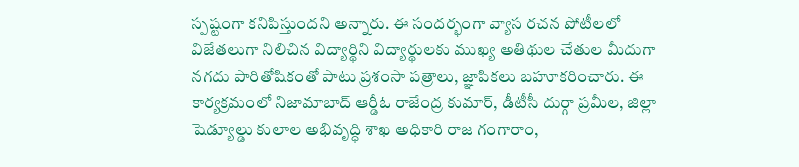స్పష్టంగా కనిపిస్తుందని అన్నారు. ఈ సందర్భంగా వ్యాస రచన పోటీలలో విజేతలుగా నిలిచిన విద్యార్థిని విద్యార్థులకు ముఖ్య అతిథుల చేతుల మీదుగా నగదు పారితోషికంతో పాటు ప్రశంసా పత్రాలు, జ్ఞాపికలు బహూకరించారు. ఈ కార్యక్రమంలో నిజామాబాద్ ఆర్డీఓ రాజేంద్ర కుమార్, డీటీసీ దుర్గా ప్రమీల, జిల్లా షెడ్యూల్డు కులాల అభివృద్ధి శాఖ అధికారి రాజ గంగారాం,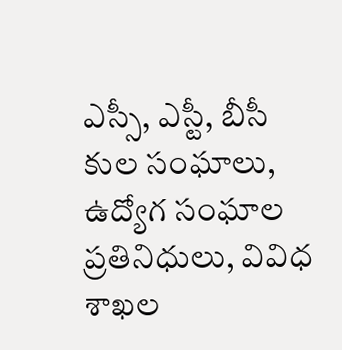ఎస్సీ, ఎస్టీ, బీసీ కుల సంఘాలు, ఉద్యోగ సంఘాల ప్రతినిధులు, వివిధ శాఖల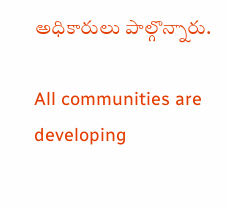అధికారులు పాల్గొన్నారు.

All communities are developing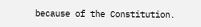because of the Constitution.